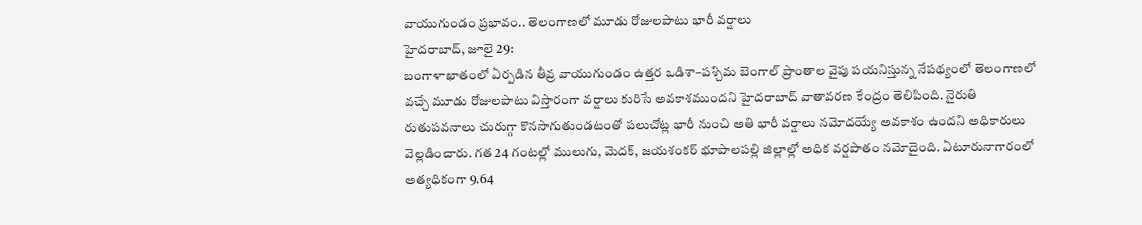వాయుగుండం ప్రభావం.. తెలంగాణలో మూడు రోజులపాటు భారీ వర్షాలు
హైదరాబాద్, జూలై 29:
బంగాళాఖాతంలో ఏర్పడిన తీవ్ర వాయుగుండం ఉత్తర ఒడిశా–పశ్చిమ బెంగాల్ ప్రాంతాల వైపు పయనిస్తున్న నేపథ్యంలో తెలంగాణలో వచ్చే మూడు రోజులపాటు విస్తారంగా వర్షాలు కురిసే అవకాశముందని హైదరాబాద్ వాతావరణ కేంద్రం తెలిపింది. నైరుతి రుతుపవనాలు చురుగ్గా కొనసాగుతుండటంతో పలుచోట్ల భారీ నుంచి అతి భారీ వర్షాలు నమోదయ్యే అవకాశం ఉందని అధికారులు వెల్లడించారు. గత 24 గంటల్లో ములుగు, మెదక్, జయశంకర్ భూపాలపల్లి జిల్లాల్లో అధిక వర్షపాతం నమోదైంది. ఏటూరునాగారంలో అత్యధికంగా 9.64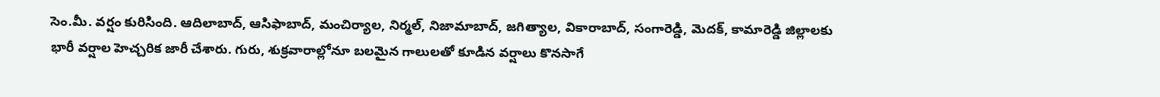సెం.మీ. వర్షం కురిసింది. ఆదిలాబాద్, ఆసిఫాబాద్, మంచిర్యాల, నిర్మల్, నిజామాబాద్, జగిత్యాల, వికారాబాద్, సంగారెడ్డి, మెదక్, కామారెడ్డి జిల్లాలకు భారీ వర్షాల హెచ్చరిక జారీ చేశారు. గురు, శుక్రవారాల్లోనూ బలమైన గాలులతో కూడిన వర్షాలు కొనసాగే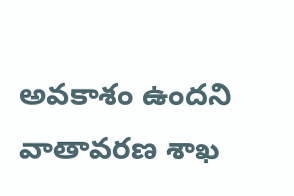అవకాశం ఉందని వాతావరణ శాఖ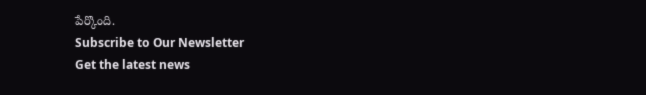పేర్కొంది.
Subscribe to Our Newsletter
Get the latest news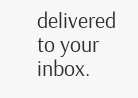delivered to your inbox.